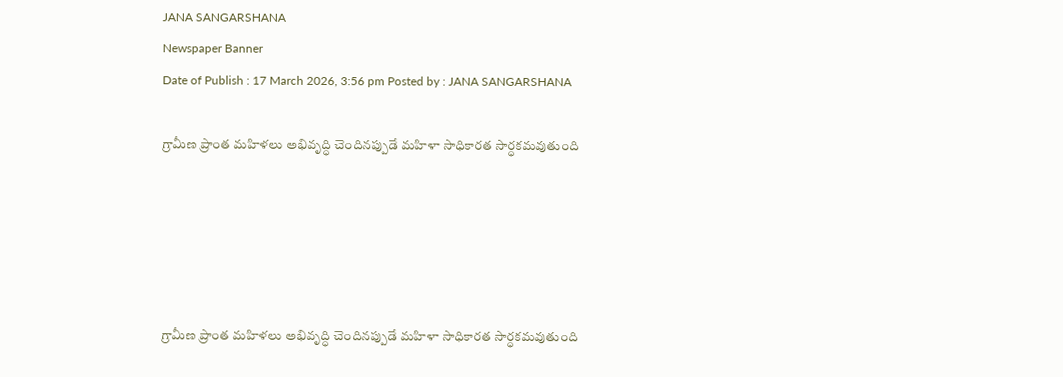JANA SANGARSHANA
Newspaper Banner
Date of Publish : 17 March 2026, 3:56 pm Posted by : JANA SANGARSHANA

గ్రామీణ ప్రాంత మహిళలు అభివృద్ధి చెందినప్పుడే మహిళా సాధికారత సార్ధకమవుతుంది





గ్రామీణ ప్రాంత మహిళలు అభివృద్ధి చెందినప్పుడే మహిళా సాధికారత సార్ధకమవుతుంది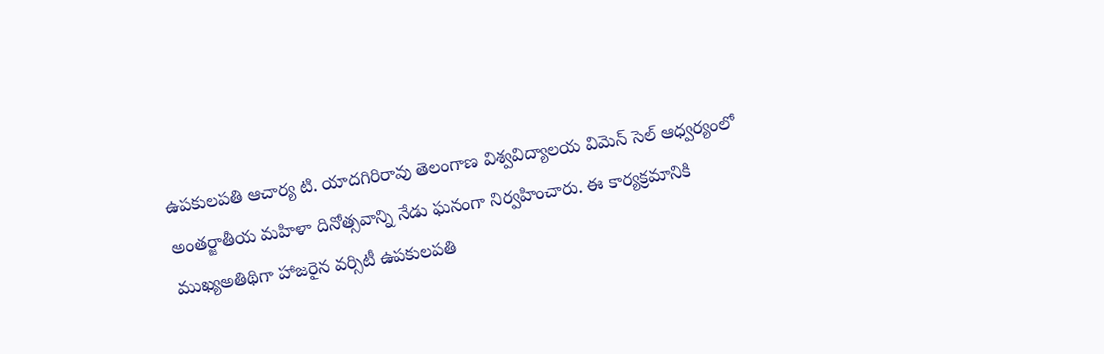ఉపకులపతి ఆచార్య టి. యాదగిరిరావు తెలంగాణ విశ్వవిద్యాలయ విమెన్ సెల్ ఆధ్వర్యంలో అంతర్జాతీయ మహిళా దినోత్సవాన్ని నేడు ఘనంగా నిర్వహించారు. ఈ కార్యక్రమానికి ముఖ్యఅతిథిగా హాజరైన వర్సిటీ ఉపకులపతి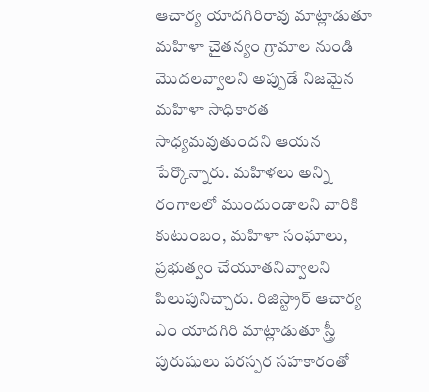ఆచార్య యాదగిరిరావు మాట్లాడుతూ మహిళా చైతన్యం గ్రామాల నుండి మొదలవ్వాలని అప్పుడే నిజమైన మహిళా సాధికారత సాధ్యమవుతుందని ఆయన పేర్కొన్నారు. మహిళలు అన్ని రంగాలలో ముందుండాలని వారికి కుటుంబం, మహిళా సంఘాలు, ప్రభుత్వం చేయూతనివ్వాలని పిలుపునిచ్చారు. రిజిస్ట్రార్ ఆచార్య ఎం యాదగిరి మాట్లాడుతూ స్త్రీ పురుషులు పరస్పర సహకారంతో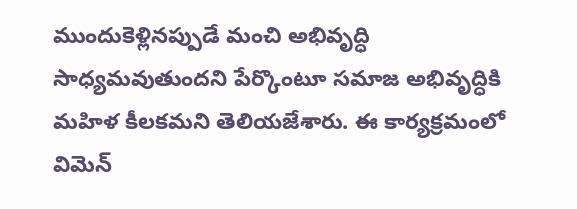ముందుకెళ్లినప్పుడే మంచి అభివృద్ధి సాధ్యమవుతుందని పేర్కొంటూ సమాజ అభివృద్ధికి మహిళ కీలకమని తెలియజేశారు. ఈ కార్యక్రమంలో విమెన్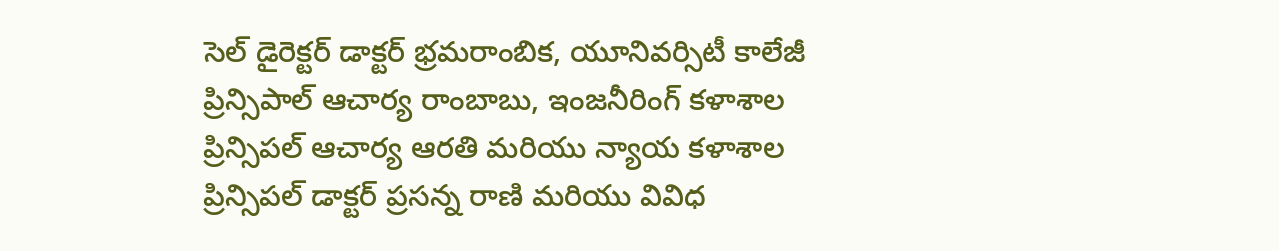సెల్ డైరెక్టర్ డాక్టర్ భ్రమరాంబిక, యూనివర్సిటీ కాలేజీ ప్రిన్సిపాల్ ఆచార్య రాంబాబు, ఇంజనీరింగ్ కళాశాల ప్రిన్సిపల్ ఆచార్య ఆరతి మరియు న్యాయ కళాశాల ప్రిన్సిపల్ డాక్టర్ ప్రసన్న రాణి మరియు వివిధ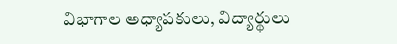విభాగాల అధ్యాపకులు, విద్యార్థులు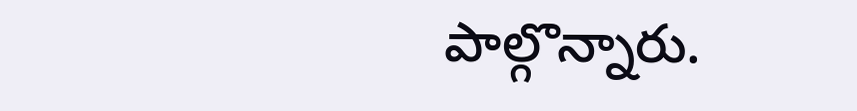పాల్గొన్నారు.